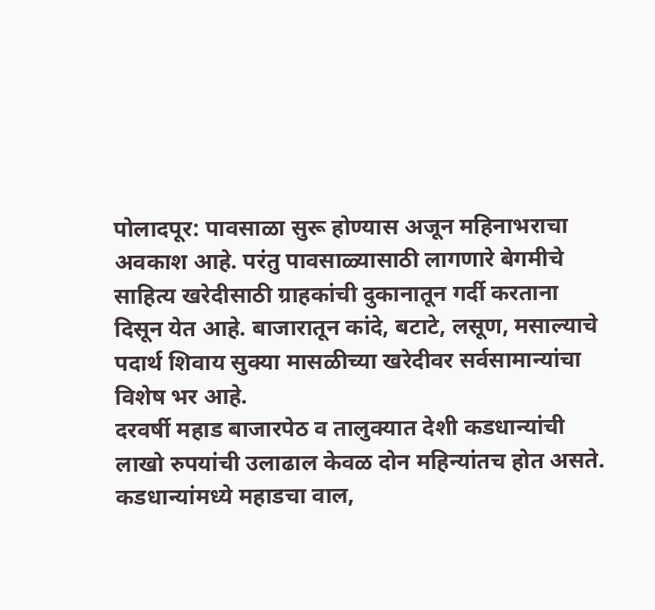पोलादपूर: पावसाळा सुरू होण्यास अजून महिनाभराचा अवकाश आहे. परंतु पावसाळ्यासाठी लागणारे बेगमीचे साहित्य खरेदीसाठी ग्राहकांची दुकानातून गर्दी करताना दिसून येत आहे. बाजारातून कांदे, बटाटे, लसूण, मसाल्याचे पदार्थ शिवाय सुक्या मासळीच्या खरेदीवर सर्वसामान्यांचा विशेष भर आहे.
दरवर्षी महाड बाजारपेठ व तालुक्यात देशी कडधान्यांची लाखो रुपयांची उलाढाल केवळ दोन महिन्यांतच होत असते. कडधान्यांमध्ये महाडचा वाल,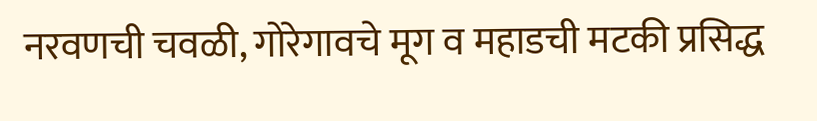नरवणची चवळी, गोरेगावचे मूग व महाडची मटकी प्रसिद्ध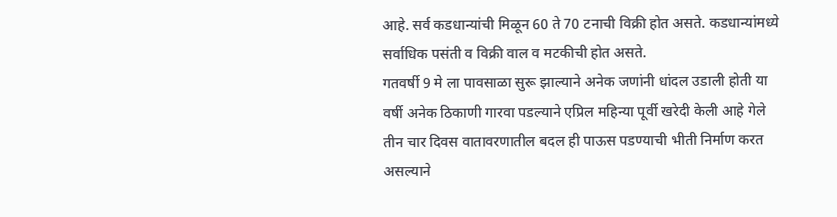आहे. सर्व कडधान्यांची मिळून 60 ते 70 टनाची विक्री होत असते. कडधान्यांमध्ये सर्वाधिक पसंती व विक्री वाल व मटकीची होत असते.
गतवर्षी 9 मे ला पावसाळा सुरू झाल्याने अनेक जणांनी धांदल उडाली होती या वर्षी अनेक ठिकाणी गारवा पडल्याने एप्रिल महिन्या पूर्वी खरेदी केली आहे गेले तीन चार दिवस वातावरणातील बदल ही पाऊस पडण्याची भीती निर्माण करत असल्याने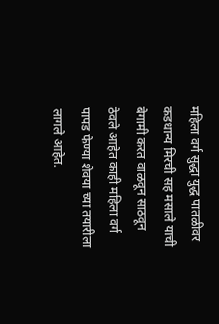महिला वर्ग सुद्धा युद्ध पातळीवर कडधान्य मिरची सह मसाले याची बेगामी करत वाळवून साठवून ठेवले आहेत काही महिला वर्ग पापड फेण्या शेवया च्या तयारीला लागले आहेत.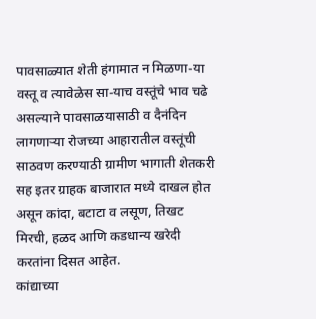पावसाळ्यात शेती हंगामात न मिळणा-या वस्तू व त्यावेळेस सा-याच वस्तूंचे भाव चढे असल्याने पावसाळयासाठी व दैनंदिन लागणाऱ्या रोजच्या आहारातील वस्तूंची साठवण करण्याठी ग्रामीण भागाती शेतकरी सह इतर ग्राहक बाजारात मध्ये दाखल होत असून कांदा, बटाटा व लसूण, तिखट मिरची, हळद आणि कडधान्य खरेदी करतांना दिसत आहेत.
कांद्याच्या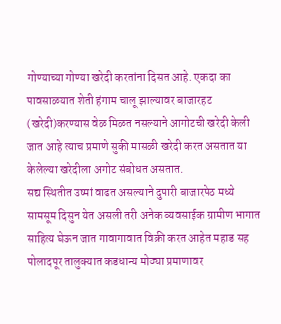गोण्याच्या गोण्या खरेदी करतांना दिसत आहे. एकदा का पावसाळयात शेती हंगाम चालू झाल्यावर बाजारहट (खरेदी)करण्यास वेळ मिळत नसल्याने आगोटची खरेदी केली जात आहे त्याच प्रमाणे सुकी मासळी खरेदी करत असतात या केलेल्या खरेदीला अगोट संबोधत असतात.
सद्य स्थितीत उष्मां वाढत असल्याने दुपारी बाजारपेठ मध्ये सामसूम दिसुन येत असली तरी अनेक व्यवसाईक ग्रामीण भागात साहित्य घेऊन जात गावागावात विक्री करत आहेत महाड सह पोलादपूर तालुक्यात कडधान्य मोठ्या प्रमाणावर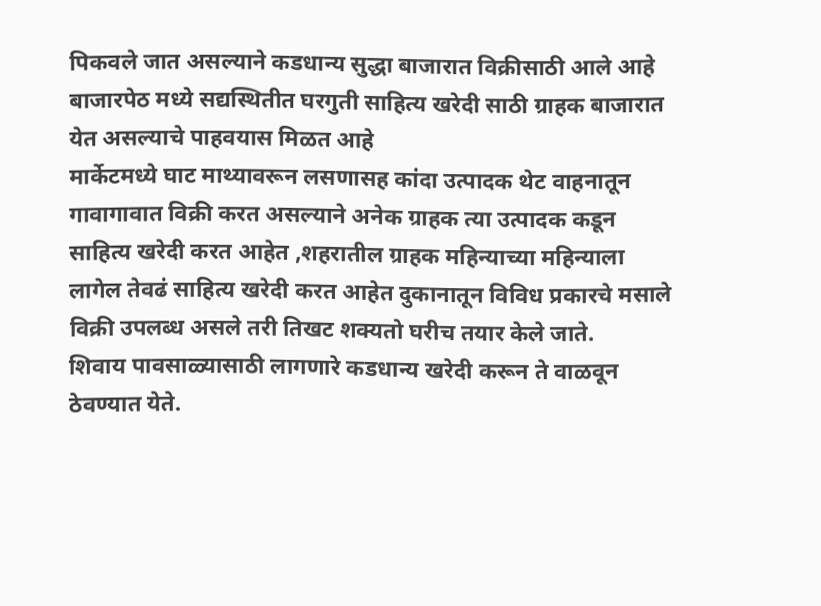पिकवले जात असल्याने कडधान्य सुद्धा बाजारात विक्रीसाठी आले आहे बाजारपेठ मध्ये सद्यस्थितीत घरगुती साहित्य खरेदी साठी ग्राहक बाजारात येत असल्याचे पाहवयास मिळत आहे
मार्केटमध्ये घाट माथ्यावरून लसणासह कांदा उत्पादक थेट वाहनातून गावागावात विक्री करत असल्याने अनेक ग्राहक त्या उत्पादक कडून साहित्य खरेदी करत आहेत ,शहरातील ग्राहक महिन्याच्या महिन्याला लागेल तेवढं साहित्य खरेदी करत आहेत दुकानातून विविध प्रकारचे मसाले विक्री उपलब्ध असले तरी तिखट शक्यतो घरीच तयार केले जाते.
शिवाय पावसाळ्यासाठी लागणारे कडधान्य खरेदी करून ते वाळवून ठेवण्यात येते.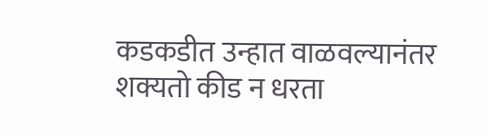कडकडीत उन्हात वाळवल्यानंतर शक्यतो कीड न धरता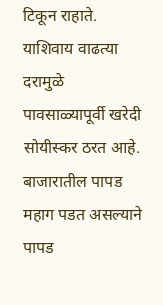टिकून राहाते. याशिवाय वाढत्या दरामुळे पावसाळ्यापूर्वी खरेदी सोयीस्कर ठरत आहे. बाजारातील पापड महाग पडत असल्याने पापड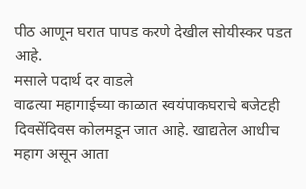पीठ आणून घरात पापड करणे देखील सोयीस्कर पडत आहे.
मसाले पदार्थ दर वाडले
वाढत्या महागाईच्या काळात स्वयंपाकघराचे बजेटही दिवसेंदिवस कोलमडून जात आहे. खाद्यतेल आधीच महाग असून आता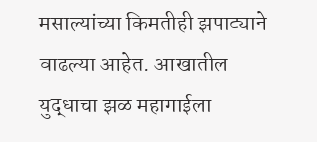मसाल्यांच्या किमतीही झपाट्याने वाढल्या आहेत. आखातील युद्धाचा झळ महागाईला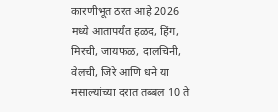कारणीभूत ठरत आहे 2026 मध्ये आतापर्यंत हळद, हिंग, मिरची, जायफळ, दालचिनी, वेलची, जिरे आणि धने या मसाल्यांच्या दरात तब्बल 10 ते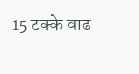15 टक्के वाढ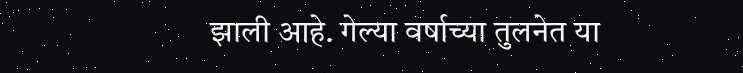झाली आहे. गेल्या वर्षाच्या तुलनेत या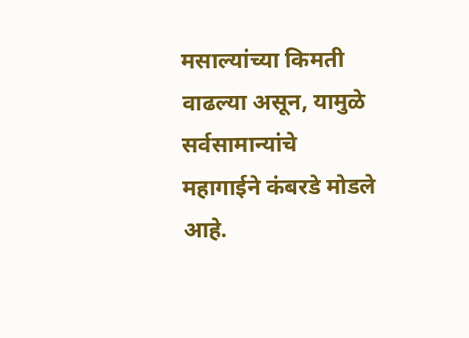मसाल्यांच्या किमती वाढल्या असून, यामुळे सर्वसामान्यांचे महागाईने कंबरडे मोडले आहे.